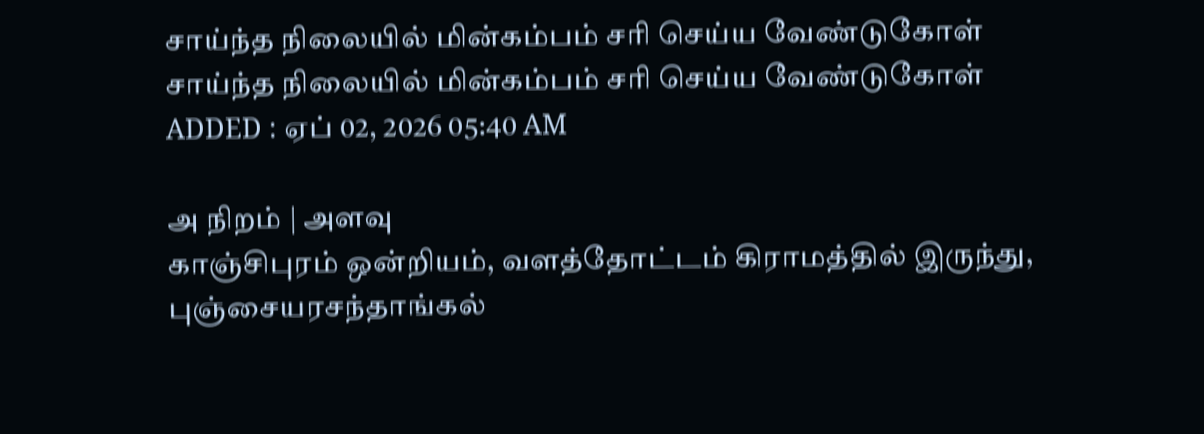சாய்ந்த நிலையில் மின்கம்பம் சரி செய்ய வேண்டுகோள்
சாய்ந்த நிலையில் மின்கம்பம் சரி செய்ய வேண்டுகோள்
ADDED : ஏப் 02, 2026 05:40 AM

அ நிறம் | அளவு
காஞ்சிபுரம் ஒன்றியம், வளத்தோட்டம் கிராமத்தில் இருந்து, புஞ்சையரசந்தாங்கல்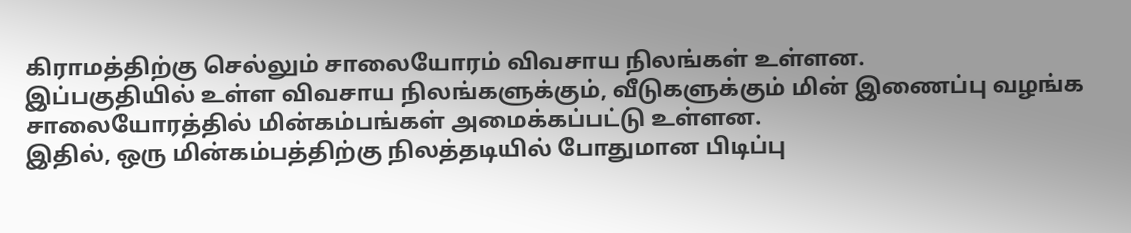கிராமத்திற்கு செல்லும் சாலையோரம் விவசாய நிலங்கள் உள்ளன.
இப்பகுதியில் உள்ள விவசாய நிலங்களுக்கும், வீடுகளுக்கும் மின் இணைப்பு வழங்க சாலையோரத்தில் மின்கம்பங்கள் அமைக்கப்பட்டு உள்ளன.
இதில், ஒரு மின்கம்பத்திற்கு நிலத்தடியில் போதுமான பிடிப்பு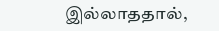இல்லாததால்,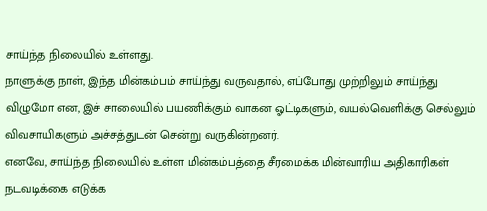சாய்ந்த நிலையில் உள்ளது.
நாளுக்கு நாள், இந்த மின்கம்பம் சாய்ந்து வருவதால், எப்போது முற்றிலும் சாய்ந்து விழுமோ என, இச் சாலையில் பயணிக்கும் வாகன ஓட்டிகளும், வயல்வெளிக்கு செல்லும் விவசாயிகளும் அச்சத்துடன் சென்று வருகின்றனர்.
எனவே, சாய்ந்த நிலையில் உள்ள மின்கம்பத்தை சீரமைக்க மின்வாரிய அதிகாரிகள் நடவடிக்கை எடுக்க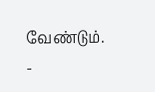வேண்டும்.
-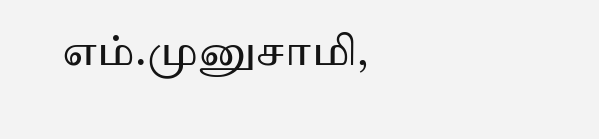எம்.முனுசாமி,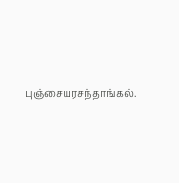புஞ்சையரசந்தாங்கல்.